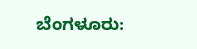ಬೆಂಗಳೂರು: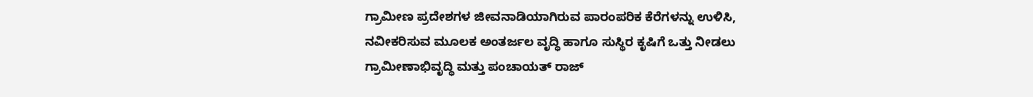ಗ್ರಾಮೀಣ ಪ್ರದೇಶಗಳ ಜೀವನಾಡಿಯಾಗಿರುವ ಪಾರಂಪರಿಕ ಕೆರೆಗಳನ್ನು ಉಳಿಸಿ, ನವೀಕರಿಸುವ ಮೂಲಕ ಅಂತರ್ಜಲ ವೃದ್ಧಿ ಹಾಗೂ ಸುಸ್ಥಿರ ಕೃಷಿಗೆ ಒತ್ತು ನೀಡಲು ಗ್ರಾಮೀಣಾಭಿವೃದ್ಧಿ ಮತ್ತು ಪಂಚಾಯತ್ ರಾಜ್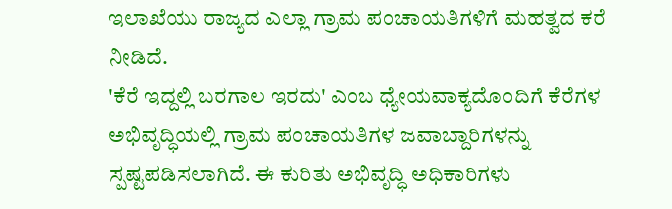ಇಲಾಖೆಯು ರಾಜ್ಯದ ಎಲ್ಲಾ ಗ್ರಾಮ ಪಂಚಾಯತಿಗಳಿಗೆ ಮಹತ್ವದ ಕರೆ ನೀಡಿದೆ.
'ಕೆರೆ ಇದ್ದಲ್ಲಿ ಬರಗಾಲ ಇರದು' ಎಂಬ ಧ್ಯೇಯವಾಕ್ಯದೊಂದಿಗೆ ಕೆರೆಗಳ ಅಭಿವೃದ್ಧಿಯಲ್ಲಿ ಗ್ರಾಮ ಪಂಚಾಯತಿಗಳ ಜವಾಬ್ದಾರಿಗಳನ್ನು ಸ್ಪಷ್ಟಪಡಿಸಲಾಗಿದೆ. ಈ ಕುರಿತು ಅಭಿವೃದ್ಧಿ ಅಧಿಕಾರಿಗಳು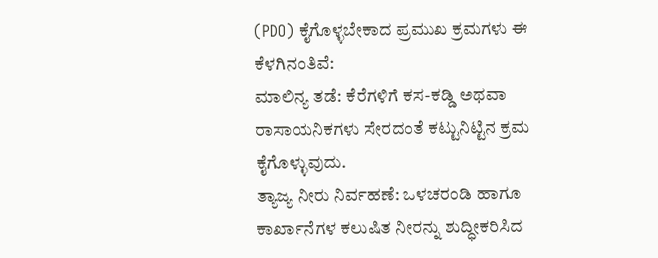(PDO) ಕೈಗೊಳ್ಳಬೇಕಾದ ಪ್ರಮುಖ ಕ್ರಮಗಳು ಈ ಕೆಳಗಿನಂತಿವೆ:
ಮಾಲಿನ್ಯ ತಡೆ: ಕೆರೆಗಳಿಗೆ ಕಸ-ಕಡ್ಡಿ ಅಥವಾ ರಾಸಾಯನಿಕಗಳು ಸೇರದಂತೆ ಕಟ್ಟುನಿಟ್ಟಿನ ಕ್ರಮ ಕೈಗೊಳ್ಳುವುದು.
ತ್ಯಾಜ್ಯ ನೀರು ನಿರ್ವಹಣೆ: ಒಳಚರಂಡಿ ಹಾಗೂ ಕಾರ್ಖಾನೆಗಳ ಕಲುಷಿತ ನೀರನ್ನು ಶುದ್ಧೀಕರಿಸಿದ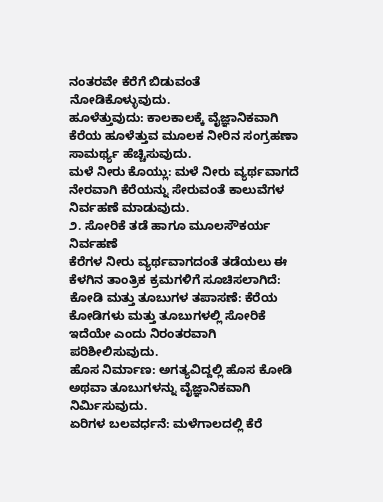ನಂತರವೇ ಕೆರೆಗೆ ಬಿಡುವಂತೆ ನೋಡಿಕೊಳ್ಳುವುದು.
ಹೂಳೆತ್ತುವುದು: ಕಾಲಕಾಲಕ್ಕೆ ವೈಜ್ಞಾನಿಕವಾಗಿ ಕೆರೆಯ ಹೂಳೆತ್ತುವ ಮೂಲಕ ನೀರಿನ ಸಂಗ್ರಹಣಾ ಸಾಮರ್ಥ್ಯ ಹೆಚ್ಚಿಸುವುದು.
ಮಳೆ ನೀರು ಕೊಯ್ಲು: ಮಳೆ ನೀರು ವ್ಯರ್ಥವಾಗದೆ ನೇರವಾಗಿ ಕೆರೆಯನ್ನು ಸೇರುವಂತೆ ಕಾಲುವೆಗಳ ನಿರ್ವಹಣೆ ಮಾಡುವುದು.
೨. ಸೋರಿಕೆ ತಡೆ ಹಾಗೂ ಮೂಲಸೌಕರ್ಯ ನಿರ್ವಹಣೆ
ಕೆರೆಗಳ ನೀರು ವ್ಯರ್ಥವಾಗದಂತೆ ತಡೆಯಲು ಈ ಕೆಳಗಿನ ತಾಂತ್ರಿಕ ಕ್ರಮಗಳಿಗೆ ಸೂಚಿಸಲಾಗಿದೆ:
ಕೋಡಿ ಮತ್ತು ತೂಬುಗಳ ತಪಾಸಣೆ: ಕೆರೆಯ ಕೋಡಿಗಳು ಮತ್ತು ತೂಬುಗಳಲ್ಲಿ ಸೋರಿಕೆ ಇದೆಯೇ ಎಂದು ನಿರಂತರವಾಗಿ ಪರಿಶೀಲಿಸುವುದು.
ಹೊಸ ನಿರ್ಮಾಣ: ಅಗತ್ಯವಿದ್ದಲ್ಲಿ ಹೊಸ ಕೋಡಿ ಅಥವಾ ತೂಬುಗಳನ್ನು ವೈಜ್ಞಾನಿಕವಾಗಿ ನಿರ್ಮಿಸುವುದು.
ಏರಿಗಳ ಬಲವರ್ಧನೆ: ಮಳೆಗಾಲದಲ್ಲಿ ಕೆರೆ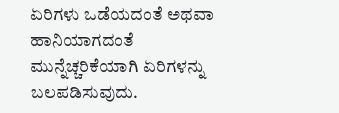ಏರಿಗಳು ಒಡೆಯದಂತೆ ಅಥವಾ ಹಾನಿಯಾಗದಂತೆ ಮುನ್ನೆಚ್ಚರಿಕೆಯಾಗಿ ಏರಿಗಳನ್ನು ಬಲಪಡಿಸುವುದು.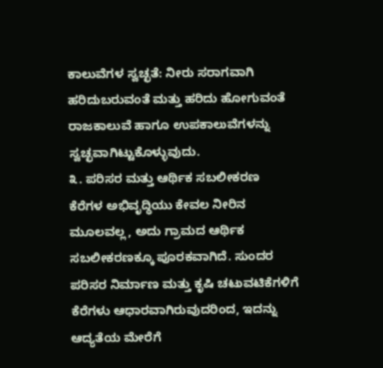ಕಾಲುವೆಗಳ ಸ್ವಚ್ಛತೆ: ನೀರು ಸರಾಗವಾಗಿ ಹರಿದುಬರುವಂತೆ ಮತ್ತು ಹರಿದು ಹೋಗುವಂತೆ ರಾಜಕಾಲುವೆ ಹಾಗೂ ಉಪಕಾಲುವೆಗಳನ್ನು ಸ್ವಚ್ಛವಾಗಿಟ್ಟುಕೊಳ್ಳುವುದು.
೩. ಪರಿಸರ ಮತ್ತು ಆರ್ಥಿಕ ಸಬಲೀಕರಣ
ಕೆರೆಗಳ ಅಭಿವೃದ್ಧಿಯು ಕೇವಲ ನೀರಿನ ಮೂಲವಲ್ಲ, ಅದು ಗ್ರಾಮದ ಆರ್ಥಿಕ ಸಬಲೀಕರಣಕ್ಕೂ ಪೂರಕವಾಗಿದೆ. ಸುಂದರ ಪರಿಸರ ನಿರ್ಮಾಣ ಮತ್ತು ಕೃಷಿ ಚಟುವಟಿಕೆಗಳಿಗೆ ಕೆರೆಗಳು ಆಧಾರವಾಗಿರುವುದರಿಂದ, ಇದನ್ನು ಆದ್ಯತೆಯ ಮೇರೆಗೆ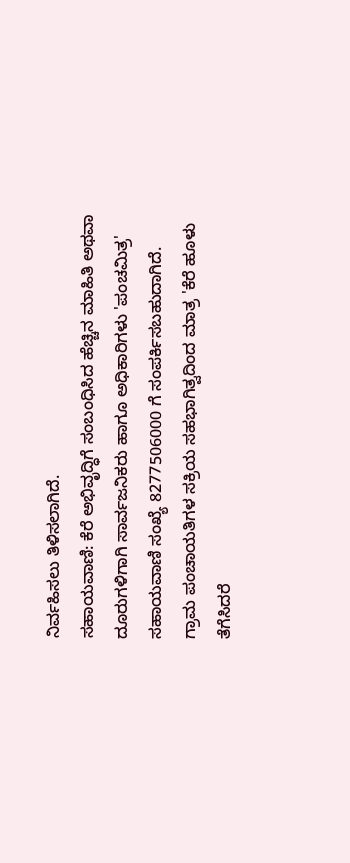ನಿರ್ವಹಿಸಲು ತಿಳಿಸಲಾಗಿದೆ.
ಸಹಾಯವಾಣಿ: ಕೆರೆ ಅಭಿವೃದ್ಧಿಗೆ ಸಂಬಂಧಿಸಿದ ಹೆಚ್ಚಿನ ಮಾಹಿತಿ ಅಥವಾ ದೂರುಗಳಿಗಾಗಿ ಸಾರ್ವಜನಿಕರು ಹಾಗೂ ಅಧಿಕಾರಿಗಳು 'ಪಂಚಮಿತ್ರ' ಸಹಾಯವಾಣಿ ಸಂಖ್ಯೆ 8277506000 ಗೆ ಸಂಪರ್ಕಿಸಬಹುದಾಗಿದೆ.
ಗ್ರಾಮ ಪಂಚಾಯತಿಗಳ ಸಕ್ರಿಯ ಸಹಭಾಗಿತ್ವದಿಂದ ಮಾತ್ರ 'ಕೆರೆ ಹೂಳು ತೆಗೆಸಿದರೆ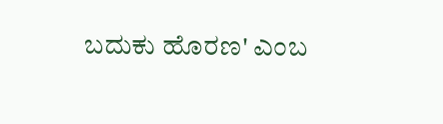ಬದುಕು ಹೊರಣ' ಎಂಬ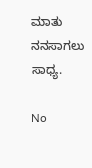ಮಾತು ನನಸಾಗಲು ಸಾಧ್ಯ.

No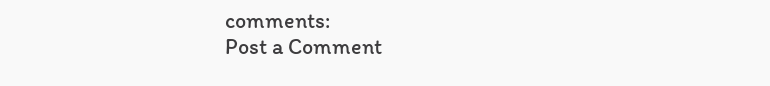comments:
Post a Comment